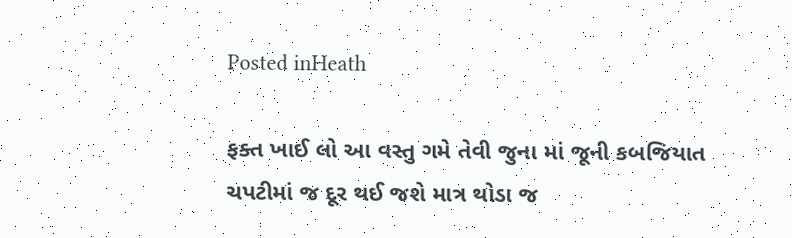Posted inHeath

ફક્ત ખાઈ લો આ વસ્તુ ગમે તેવી જુના માં જૂની કબજિયાત ચપટીમાં જ દૂર થઈ જશે માત્ર થોડા જ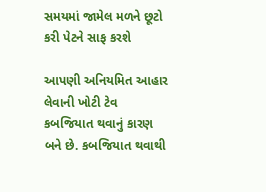સમયમાં જામેલ મળને છૂટો કરી પેટને સાફ કરશે

આપણી અનિયમિત આહાર લેવાની ખોટી ટેવ કબજિયાત થવાનું કારણ બને છે. કબજિયાત થવાથી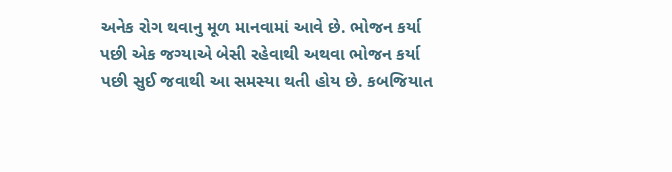અનેક રોગ થવાનુ મૂળ માનવામાં આવે છે. ભોજન કર્યા પછી એક જગ્યાએ બેસી રહેવાથી અથવા ભોજન કર્યા પછી સુઈ જવાથી આ સમસ્યા થતી હોય છે. કબજિયાત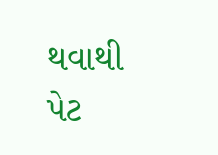થવાથી પેટ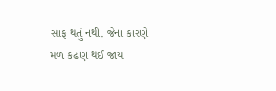સાફ થતું નથી. જેના કારણે મળ કઢણ થઈ જાય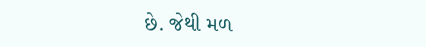છે. જેથી મળ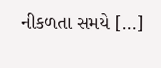નીકળતા સમયે […]